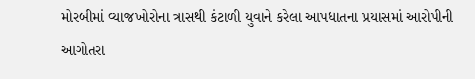મોરબીમાં વ્યાજખોરોના ત્રાસથી કંટાળી યુવાને કરેલા આપધાતના પ્રયાસમાં આરોપીની આગોતરા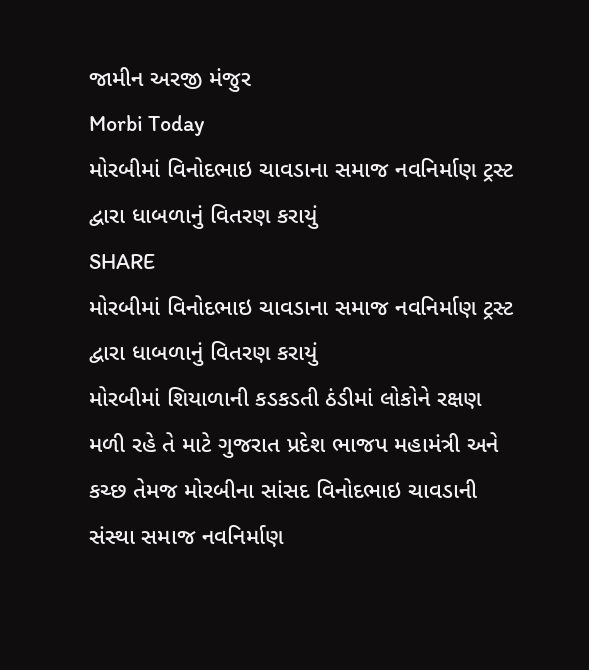જામીન અરજી મંજુર
Morbi Today
મોરબીમાં વિનોદભાઇ ચાવડાના સમાજ નવનિર્માણ ટ્રસ્ટ દ્વારા ધાબળાનું વિતરણ કરાયું
SHARE
મોરબીમાં વિનોદભાઇ ચાવડાના સમાજ નવનિર્માણ ટ્રસ્ટ દ્વારા ધાબળાનું વિતરણ કરાયું
મોરબીમાં શિયાળાની કડકડતી ઠંડીમાં લોકોને રક્ષણ મળી રહે તે માટે ગુજરાત પ્રદેશ ભાજપ મહામંત્રી અને કચ્છ તેમજ મોરબીના સાંસદ વિનોદભાઇ ચાવડાની સંસ્થા સમાજ નવનિર્માણ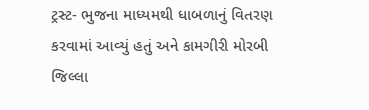ટ્રસ્ટ- ભુજના માધ્યમથી ધાબળાનું વિતરણ કરવામાં આવ્યું હતું અને કામગીરી મોરબી જિલ્લા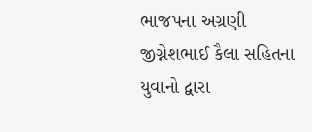ભાજપના અગ્રણી જીગ્નેશભાઈ કૈલા સહિતના યુવાનો દ્વારા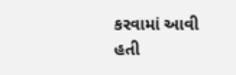કરવામાં આવી હતી